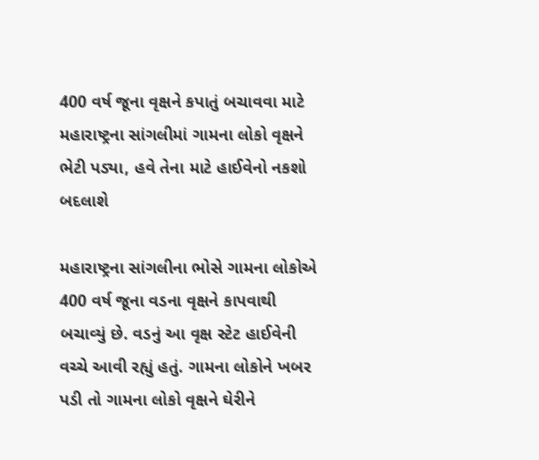400 વર્ષ જૂના વૃક્ષને કપાતું બચાવવા માટે મહારાષ્ટ્રના સાંગલીમાં ગામના લોકો વૃક્ષને ભેટી પડ્યા, હવે તેના માટે હાઈવેનો નકશો બદલાશે

મહારાષ્ટ્રના સાંગલીના ભોસે ગામના લોકોએ 400 વર્ષ જૂના વડના વૃક્ષને કાપવાથી બચાવ્યું છે. વડનું આ વૃક્ષ સ્ટેટ હાઈવેની વચ્ચે આવી રહ્યું હતું. ગામના લોકોને ખબર પડી તો ગામના લોકો વૃક્ષને ઘેરીને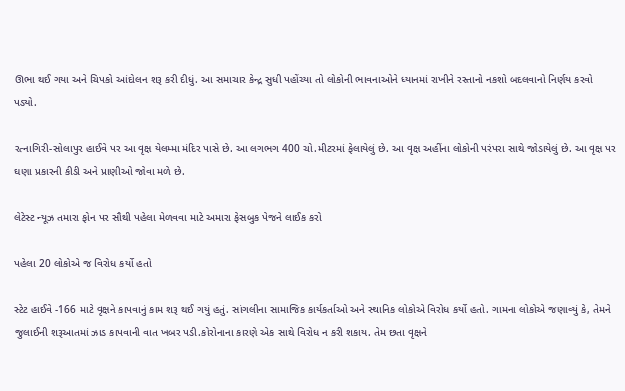ઊભા થઈ ગયા અને ચિપકો આંદોલન શરૂ કરી દીધું. આ સમાચાર કેન્દ્ર સુધી પહોંચ્યા તો લોકોની ભાવનાઓને ધ્યાનમાં રાખીને રસ્તાનો નકશો બદલવાનો નિર્ણય કરવો પડ્યો.

રત્નાગિરી-સોલાપુર હાઈવે પર આ વૃક્ષ યેલમ્મા મંદિર પાસે છે. આ લગભગ 400 ચો.મીટરમાં ફેલાયેલું છે. આ વૃક્ષ અહીંના લોકોની પરંપરા સાથે જોડાયેલું છે. આ વૃક્ષ પર ઘણા પ્રકારની કીડી અને પ્રાણીઓ જોવા મળે છે.

લેટેસ્ટ ન્યૂઝ તમારા ફોન પર સૌથી પહેલા મેળવવા માટે અમારા ફેસબુક પેજને લાઈક કરો

પહેલા 20 લોકોએ જ વિરોધ કર્યો હતો

સ્ટેટ હાઈવે -166 માટે વૃક્ષને કાપવાનું કામ શરૂ થઈ ગયું હતું. સાંગલીના સામાજિક કાર્યકર્તાઓ અને સ્થાનિક લોકોએ વિરોધ કર્યો હતો. ગામના લોકોએ જણાવ્યું કે, તેમને જુલાઈની શરૂઆતમાં ઝાડ કાપવાની વાત ખબર પડી.કોરોનાના કારણે એક સાથે વિરોધ ન કરી શકાય. તેમ છતા વૃક્ષને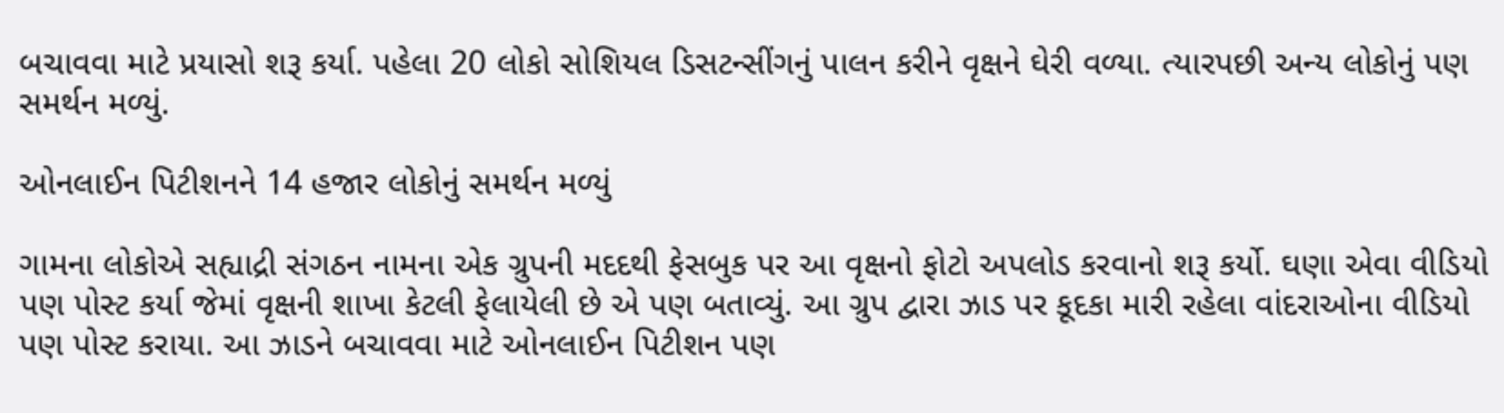બચાવવા માટે પ્રયાસો શરૂ કર્યા. પહેલા 20 લોકો સોશિયલ ડિસટન્સીંગનું પાલન કરીને વૃક્ષને ઘેરી વળ્યા. ત્યારપછી અન્ય લોકોનું પણ સમર્થન મળ્યું.

ઓનલાઈન પિટીશનને 14 હજાર લોકોનું સમર્થન મળ્યું

ગામના લોકોએ સહ્યાદ્રી સંગઠન નામના એક ગ્રુપની મદદથી ફેસબુક પર આ વૃક્ષનો ફોટો અપલોડ કરવાનો શરૂ કર્યો. ઘણા એવા વીડિયો પણ પોસ્ટ કર્યા જેમાં વૃક્ષની શાખા કેટલી ફેલાયેલી છે એ પણ બતાવ્યું. આ ગ્રુપ દ્વારા ઝાડ પર કૂદકા મારી રહેલા વાંદરાઓના વીડિયો પણ પોસ્ટ કરાયા. આ ઝાડને બચાવવા માટે ઓનલાઈન પિટીશન પણ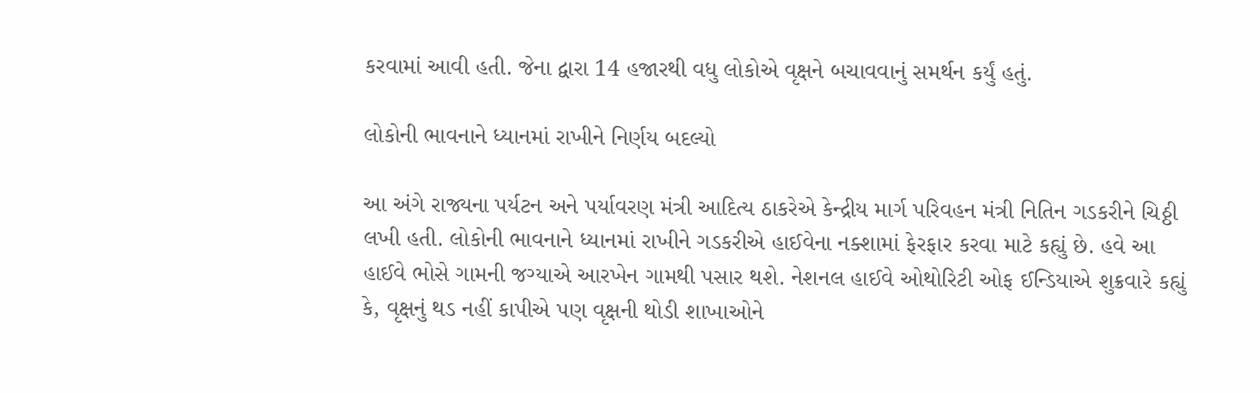કરવામાં આવી હતી. જેના દ્વારા 14 હજારથી વધુ લોકોએ વૃક્ષને બચાવવાનું સમર્થન કર્યું હતું.

લોકોની ભાવનાને ધ્યાનમાં રાખીને નિર્ણય બદલ્યો

આ અંગે રાજ્યના પર્યટન અને પર્યાવરણ મંત્રી આદિત્ય ઠાકરેએ કેન્દ્રીય માર્ગ પરિવહન મંત્રી નિતિન ગડકરીને ચિઠ્ઠી લખી હતી. લોકોની ભાવનાને ધ્યાનમાં રાખીને ગડકરીએ હાઈવેના નક્શામાં ફેરફાર કરવા માટે કહ્યું છે. હવે આ હાઈવે ભોસે ગામની જગ્યાએ આરખેન ગામથી પસાર થશે. નેશનલ હાઈવે ઓથોરિટી ઓફ ઈન્ડિયાએ શુક્રવારે કહ્યું કે, વૃક્ષનું થડ નહીં કાપીએ પણ વૃક્ષની થોડી શાખાઓને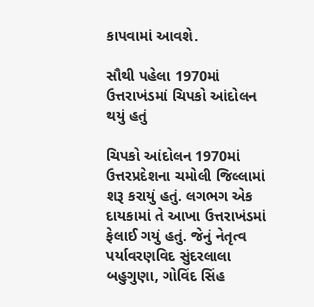કાપવામાં આવશે.

સૌથી પહેલા 1970માં ઉત્તરાખંડમાં ચિપકો આંદોલન થયું હતું

ચિપકો આંદોલન 1970માં ઉત્તરપ્રદેશના ચમોલી જિલ્લામાં શરૂ કરાયું હતું. લગભગ એક દાયકામાં તે આખા ઉત્તરાખંડમાં ફેલાઈ ગયું હતું. જેનું નેતૃત્વ પર્યાવરણવિદ સુંદરલાલા બહુગુણા, ગોવિંદ સિંહ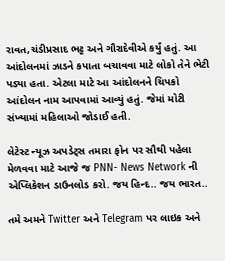રાવત,ચંડીપ્રસાદ ભટ્ટ અને ગૌરાદેવીએ કર્યું હતું. આ આંદોલનમાં ઝાડને કપાતા બચાવવા માટે લોકો તેને ભેટી પડ્યા હતા. એટલા માટે આ આંદોલનને ચિપકો આંદોલન નામ આપવામાં આવ્યું હતું. જેમાં મોટી સંખ્યામાં મહિલાઓ જોડાઈ હતી.

લેટેસ્ટ ન્યૂઝ અપડેટ્સ તમારા ફોન પર સૌથી પહેલા મેળવવા માટે આજે જ PNN- News Network ની એપ્લિકેશન ડાઉનલોડ કરો. જય હિન્દ.. જય ભારત..

તમે અમને Twitter અને Telegram પર લાઇક અને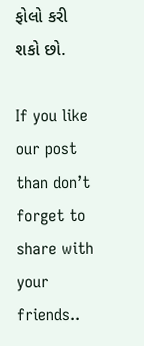ફોલો કરી શકો છો.

If you like our post than don’t forget to share with your friends..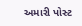અમારી પોસ્ટ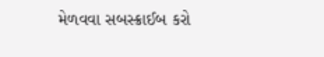મેળવવા સબસ્ક્રાઈબ કરો